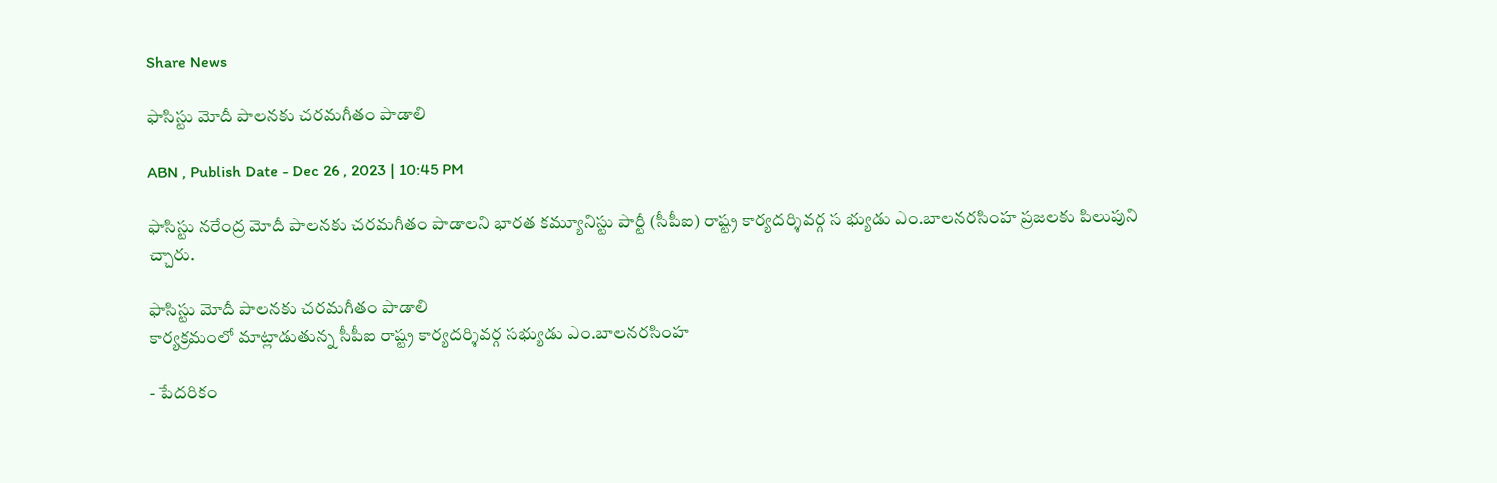Share News

ఫాసిస్టు మోదీ పాలనకు చరమగీతం పాడాలి

ABN , Publish Date - Dec 26 , 2023 | 10:45 PM

ఫాసిస్టు నరేంద్ర మోదీ పాలనకు చరమగీతం పాడాలని భారత కమ్యూనిస్టు పార్టీ (సీపీఐ) రాష్ట్ర కార్యదర్శివర్గ స భ్యుడు ఎం.బాలనరసింహ ప్రజలకు పిలుపుని చ్చారు.

ఫాసిస్టు మోదీ పాలనకు చరమగీతం పాడాలి
కార్యక్రమంలో మాట్లాడుతున్న సీపీఐ రాష్ట్ర కార్యదర్శివర్గ సభ్యుడు ఎం.బాలనరసింహ

- పేదరికం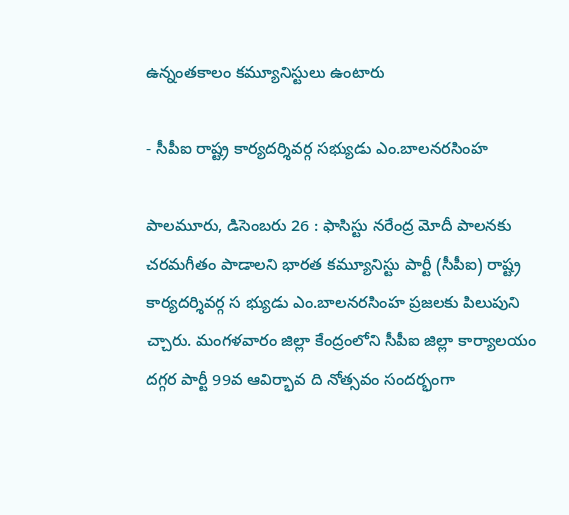ఉన్నంతకాలం కమ్యూనిస్టులు ఉంటారు

- సీపీఐ రాష్ట్ర కార్యదర్శివర్గ సభ్యుడు ఎం.బాలనరసింహ

పాలమూరు, డిసెంబరు 26 : ఫాసిస్టు నరేంద్ర మోదీ పాలనకు చరమగీతం పాడాలని భారత కమ్యూనిస్టు పార్టీ (సీపీఐ) రాష్ట్ర కార్యదర్శివర్గ స భ్యుడు ఎం.బాలనరసింహ ప్రజలకు పిలుపుని చ్చారు. మంగళవారం జిల్లా కేంద్రంలోని సీపీఐ జిల్లా కార్యాలయం దగ్గర పార్టీ 99వ ఆవిర్భావ ది నోత్సవం సందర్భంగా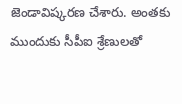జెండావిష్కరణ చేశారు. అంతకు ముందుకు సీపీఐ శ్రేణులతో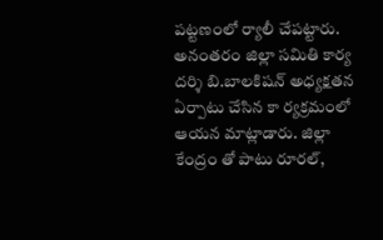పట్టణంలో ర్యాలీ చేపట్టారు. అనంతరం జిల్లా సమితి కార్య దర్శి బి.బాలకిషన్‌ అధ్యక్షతన ఏర్పాటు చేసిన కా ర్యక్రమంలో ఆయన మాట్లాడారు. జిల్లా కేంద్రం తో పాటు రూరల్‌,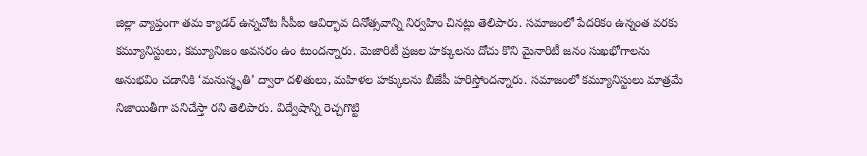జిల్లా వ్యాప్తంగా తమ క్యాడర్‌ ఉన్నచోట సీపీఐ ఆవిర్భావ దినోత్సవాన్ని నిర్వహిం చినట్లు తెలిపారు. సమాజంలో పేదరికం ఉన్నంత వరకు కమ్యూనిస్టులు, కమ్యూనిజం అవసరం ఉం టుందన్నారు. మెజారిటీ ప్రజల హక్కులను దోచు కొని మైనారిటీ జనం సుఖభోగాలను అనుభవిం చడానికి ‘మనుస్మృతి’ ద్వారా దళితులు, మహిళల హక్కులను బీజేపీ హరిస్తోందన్నారు. సమాజంలో కమ్యూనిస్టులు మాత్రమే నిజాయితీగా పనిచేస్తా రని తెలిపారు. విద్వేషాన్ని రెచ్చగొట్టి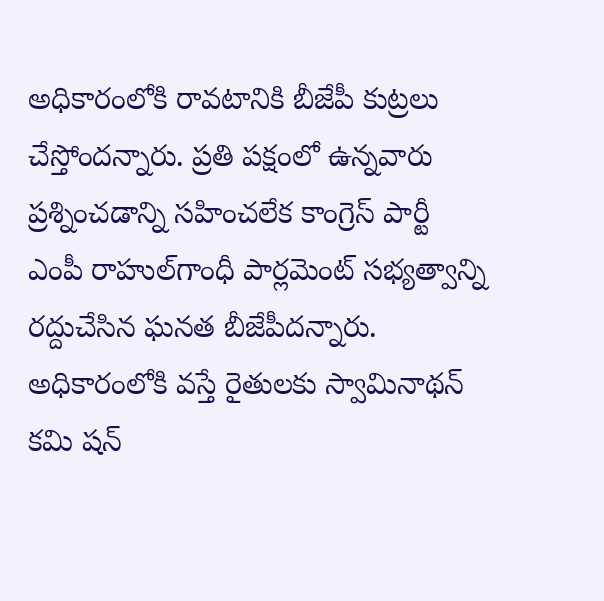అధికారంలోకి రావటానికి బీజేపీ కుట్రలు చేస్తోందన్నారు. ప్రతి పక్షంలో ఉన్నవారు ప్రశ్నించడాన్ని సహించలేక కాంగ్రెస్‌ పార్టీ ఎంపీ రాహుల్‌గాంధీ పార్లమెంట్‌ సభ్యత్వాన్ని రద్దుచేసిన ఘనత బీజేపీదన్నారు. అధికారంలోకి వస్తే రైతులకు స్వామినాథన్‌ కమి షన్‌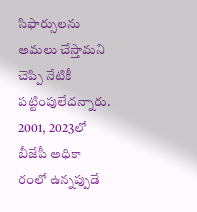సిఫార్సులను అమలు చేస్తామని చెప్పి నేటికీ పట్టింపులేదన్నారు. 2001, 2023లో బీజేపీ అధికా రంలో ఉన్నప్పుడే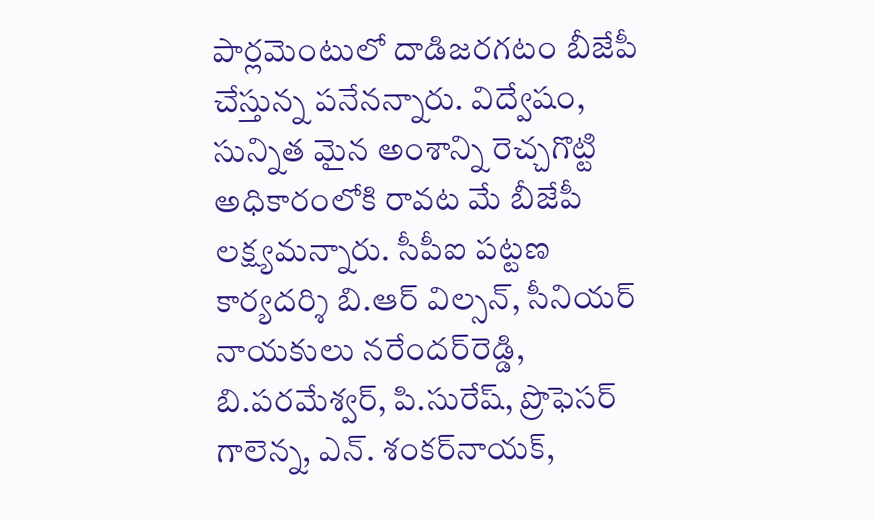పార్లమెంటులో దాడిజరగటం బీజేపీ చేస్తున్న పనేనన్నారు. విద్వేషం, సున్నిత మైన అంశాన్ని రెచ్చగొట్టి అధికారంలోకి రావట మే బీజేపీ లక్ష్యమన్నారు. సీపీఐ పట్టణ కార్యదర్శి బి.ఆర్‌ విల్సన్‌, సీనియర్‌ నాయకులు నరేందర్‌రెడ్డి, బి.పరమేశ్వర్‌, పి.సురేష్‌, ప్రొఫెసర్‌ గాలెన్న, ఎన్‌. శంకర్‌నాయక్‌,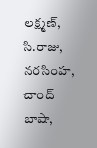లక్ష్మణ్‌, సి.రాజు, నరసింహ, చాంద్‌ బాషా,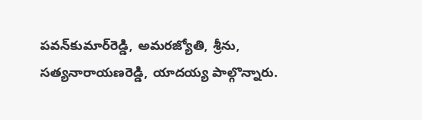పవన్‌కుమార్‌రెడ్డి, అమరజ్యోతి, శ్రీను, సత్యనారాయణరెడ్డి, యాదయ్య పాల్గొన్నారు.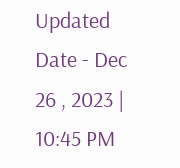Updated Date - Dec 26 , 2023 | 10:45 PM